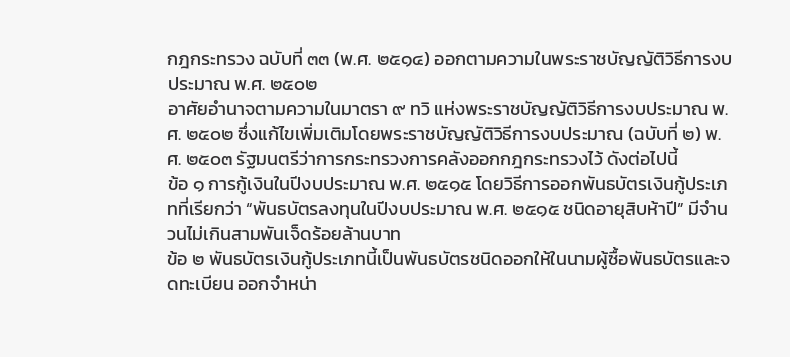กฎกระทรวง ฉบับที่ ๓๓ (พ.ศ. ๒๕๑๔) ออกตามความในพระราชบัญญัติวิธีการงบประมาณ พ.ศ. ๒๕๐๒
อาศัยอำนาจตามความในมาตรา ๙ ทวิ แห่งพระราชบัญญัติวิธีการงบประมาณ พ.ศ. ๒๕๐๒ ซึ่งแก้ไขเพิ่มเติมโดยพระราชบัญญัติวิธีการงบประมาณ (ฉบับที่ ๒) พ.ศ. ๒๕๐๓ รัฐมนตรีว่าการกระทรวงการคลังออกกฎกระทรวงไว้ ดังต่อไปนี้
ข้อ ๑ การกู้เงินในปีงบประมาณ พ.ศ. ๒๕๑๕ โดยวิธีการออกพันธบัตรเงินกู้ประเภทที่เรียกว่า “พันธบัตรลงทุนในปีงบประมาณ พ.ศ. ๒๕๑๕ ชนิดอายุสิบห้าปี” มีจำนวนไม่เกินสามพันเจ็ดร้อยล้านบาท
ข้อ ๒ พันธบัตรเงินกู้ประเภทนี้เป็นพันธบัตรชนิดออกให้ในนามผู้ซื้อพันธบัตรและจดทะเบียน ออกจำหน่า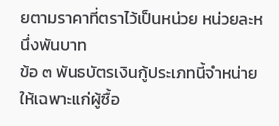ยตามราคาที่ตราไว้เป็นหน่วย หน่วยละหนึ่งพันบาท
ข้อ ๓ พันธบัตรเงินกู้ประเภทนี้จำหน่ายให้เฉพาะแก่ผู้ซื้อ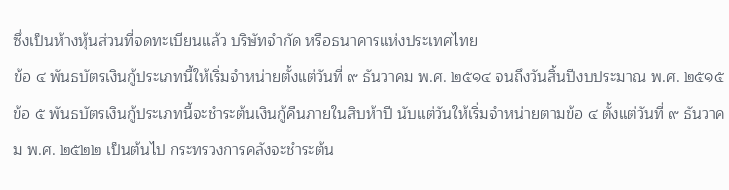ซึ่งเป็นห้างหุ้นส่วนที่จดทะเบียนแล้ว บริษัทจำกัด หรือธนาคารแห่งประเทศไทย
ข้อ ๔ พันธบัตรเงินกู้ประเภทนี้ให้เริ่มจำหน่ายตั้งแต่วันที่ ๙ ธันวาคม พ.ศ. ๒๕๑๔ จนถึงวันสิ้นปีงบประมาณ พ.ศ. ๒๕๑๕
ข้อ ๕ พันธบัตรเงินกู้ประเภทนี้จะชำระต้นเงินกู้คืนภายในสิบห้าปี นับแต่วันให้เริ่มจำหน่ายตามข้อ ๔ ตั้งแต่วันที่ ๙ ธันวาคม พ.ศ. ๒๕๒๒ เป็นต้นไป กระทรวงการคลังจะชำระต้น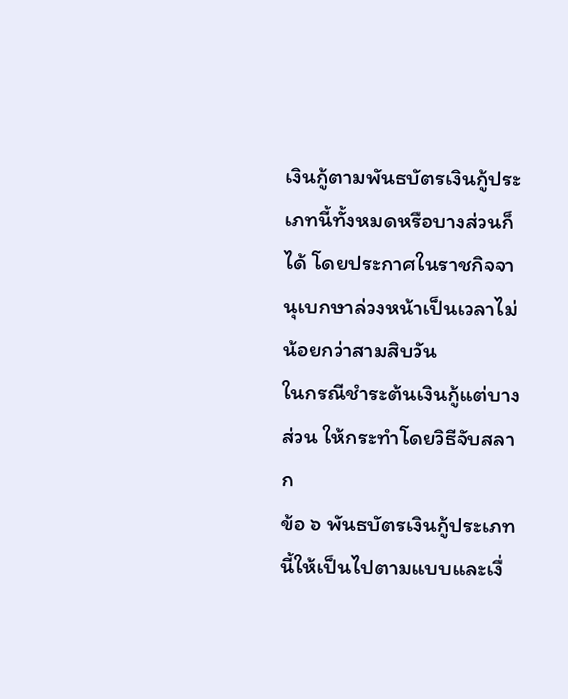เงินกู้ตามพันธบัตรเงินกู้ประเภทนี้ทั้งหมดหรือบางส่วนก็ได้ โดยประกาศในราชกิจจานุเบกษาล่วงหน้าเป็นเวลาไม่น้อยกว่าสามสิบวัน
ในกรณีชำระต้นเงินกู้แต่บางส่วน ให้กระทำโดยวิธีจับสลาก
ข้อ ๖ พันธบัตรเงินกู้ประเภทนี้ให้เป็นไปตามแบบและเงื่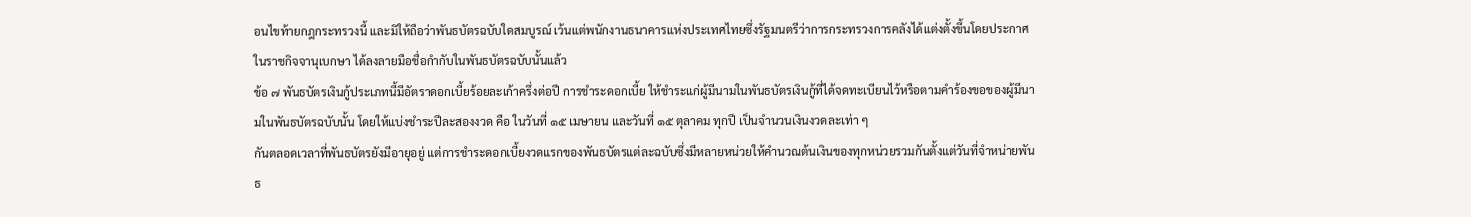อนไขท้ายกฎกระทรวงนี้ และมิให้ถือว่าพันธบัตรฉบับใดสมบูรณ์ เว้นแต่พนักงานธนาคารแห่งประเทศไทยซึ่งรัฐมนตรีว่าการกระทรวงการคลังได้แต่งตั้งขึ้นโดยประกาศในราชกิจจานุเบกษา ได้ลงลายมือชื่อกำกับในพันธบัตรฉบับนั้นแล้ว
ข้อ ๗ พันธบัตรเงินกู้ประเภทนี้มีอัตราดอกเบี้ยร้อยละเก้าครึ่งต่อปี การชำระดอกเบี้ย ให้ชำระแก่ผู้มีนามในพันธบัตรเงินกู้ที่ได้จดทะเบียนไว้หรือตามคำร้องขอของผู้มีนามในพันธบัตรฉบับนั้น โดยให้แบ่งชำระปีละสองงวด คือ ในวันที่ ๑๕ เมษายน และวันที่ ๑๕ ตุลาคม ทุกปี เป็นจำนวนเงินงวดละเท่า ๆ
กันตลอดเวลาที่พันธบัตรยังมีอายุอยู่ แต่การชำระดอกเบี้ยงวดแรกของพันธบัตรแต่ละฉบับซึ่งมีหลายหน่วยให้คำนวณต้นเงินของทุกหน่วยรวมกันตั้งแต่วันที่จำหน่ายพันธ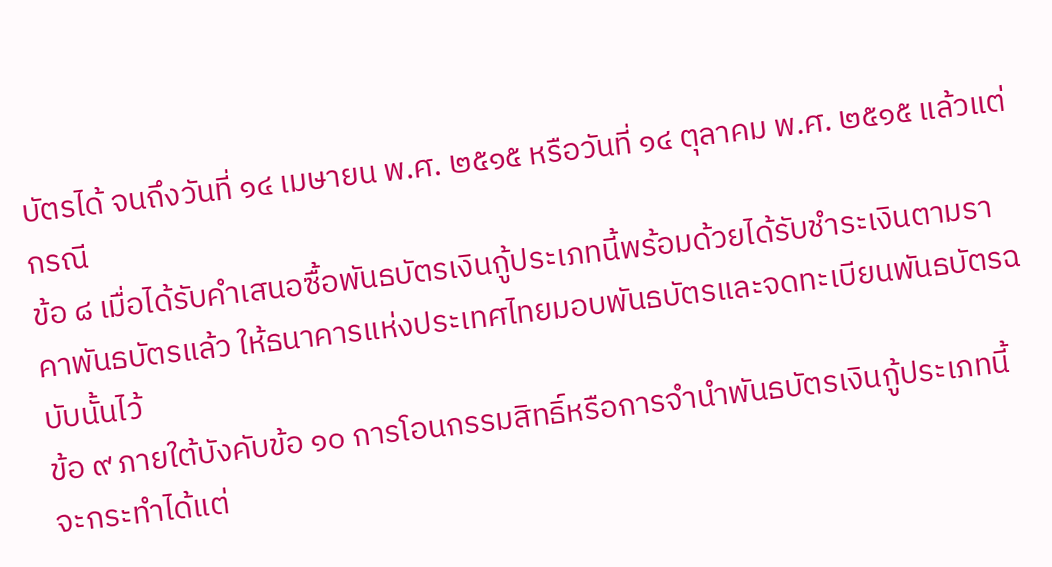บัตรได้ จนถึงวันที่ ๑๔ เมษายน พ.ศ. ๒๕๑๕ หรือวันที่ ๑๔ ตุลาคม พ.ศ. ๒๕๑๕ แล้วแต่กรณี
ข้อ ๘ เมื่อได้รับคำเสนอซื้อพันธบัตรเงินกู้ประเภทนี้พร้อมด้วยได้รับชำระเงินตามราคาพันธบัตรแล้ว ให้ธนาคารแห่งประเทศไทยมอบพันธบัตรและจดทะเบียนพันธบัตรฉบับนั้นไว้
ข้อ ๙ ภายใต้บังคับข้อ ๑๐ การโอนกรรมสิทธิ์หรือการจำนำพันธบัตรเงินกู้ประเภทนี้ จะกระทำได้แต่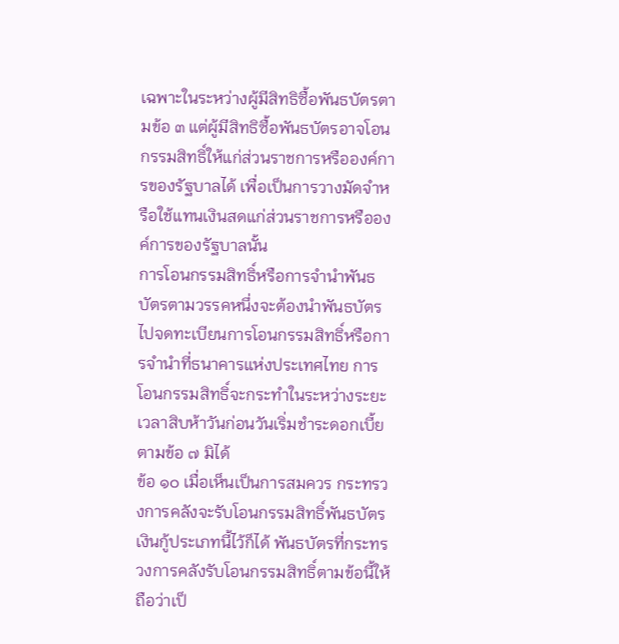เฉพาะในระหว่างผู้มีสิทธิซื้อพันธบัตรตามข้อ ๓ แต่ผู้มีสิทธิซื้อพันธบัตรอาจโอนกรรมสิทธิ์ให้แก่ส่วนราชการหรือองค์การของรัฐบาลได้ เพื่อเป็นการวางมัดจำหรือใช้แทนเงินสดแก่ส่วนราชการหรือองค์การของรัฐบาลนั้น
การโอนกรรมสิทธิ์หรือการจำนำพันธบัตรตามวรรคหนึ่งจะต้องนำพันธบัตรไปจดทะเบียนการโอนกรรมสิทธิ์หรือการจำนำที่ธนาคารแห่งประเทศไทย การโอนกรรมสิทธิ์จะกระทำในระหว่างระยะเวลาสิบห้าวันก่อนวันเริ่มชำระดอกเบี้ยตามข้อ ๗ มิได้
ข้อ ๑๐ เมื่อเห็นเป็นการสมควร กระทรวงการคลังจะรับโอนกรรมสิทธิ์พันธบัตรเงินกู้ประเภทนี้ไว้ก็ได้ พันธบัตรที่กระทรวงการคลังรับโอนกรรมสิทธิ์ตามข้อนี้ให้ถือว่าเป็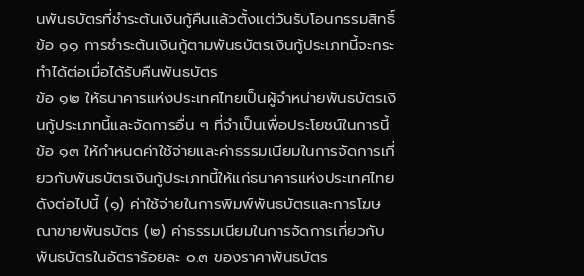นพันธบัตรที่ชำระต้นเงินกู้คืนแล้วตั้งแต่วันรับโอนกรรมสิทธิ์
ข้อ ๑๑ การชำระต้นเงินกู้ตามพันธบัตรเงินกู้ประเภทนี้จะกระทำได้ต่อเมื่อได้รับคืนพันธบัตร
ข้อ ๑๒ ให้ธนาคารแห่งประเทศไทยเป็นผู้จำหน่ายพันธบัตรเงินกู้ประเภทนี้และจัดการอื่น ๆ ที่จำเป็นเพื่อประโยชน์ในการนี้
ข้อ ๑๓ ให้กำหนดค่าใช้จ่ายและค่าธรรมเนียมในการจัดการเกี่ยวกับพันธบัตรเงินกู้ประเภทนี้ให้แก่ธนาคารแห่งประเทศไทย ดังต่อไปนี้ (๑) ค่าใช้จ่ายในการพิมพ์พันธบัตรและการโฆษณาขายพันธบัตร (๒) ค่าธรรมเนียมในการจัดการเกี่ยวกับพันธบัตรในอัตราร้อยละ ๐.๓ ของราคาพันธบัตร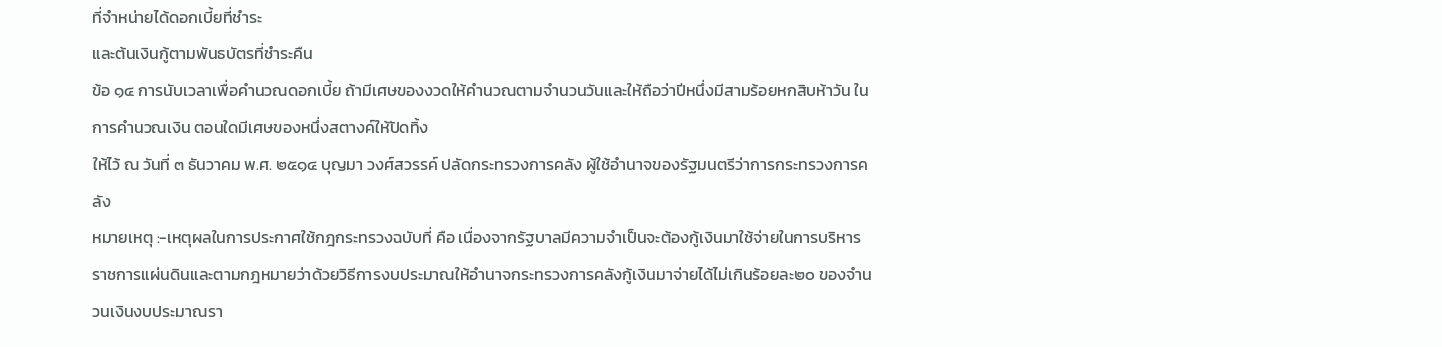ที่จำหน่ายได้ดอกเบี้ยที่ชำระ
และต้นเงินกู้ตามพันธบัตรที่ชำระคืน
ข้อ ๑๔ การนับเวลาเพื่อคำนวณดอกเบี้ย ถ้ามีเศษของงวดให้คำนวณตามจำนวนวันและให้ถือว่าปีหนึ่งมีสามร้อยหกสิบห้าวัน ในการคำนวณเงิน ตอนใดมีเศษของหนึ่งสตางค์ให้ปัดทิ้ง
ให้ไว้ ณ วันที่ ๓ ธันวาคม พ.ศ. ๒๕๑๔ บุญมา วงศ์สวรรค์ ปลัดกระทรวงการคลัง ผู้ใช้อำนาจของรัฐมนตรีว่าการกระทรวงการคลัง
หมายเหตุ :-เหตุผลในการประกาศใช้กฎกระทรวงฉบับที่ คือ เนื่องจากรัฐบาลมีความจำเป็นจะต้องกู้เงินมาใช้จ่ายในการบริหารราชการแผ่นดินและตามกฎหมายว่าด้วยวิธีการงบประมาณให้อำนาจกระทรวงการคลังกู้เงินมาจ่ายได้ไม่เกินร้อยละ๒๐ ของจำนวนเงินงบประมาณรา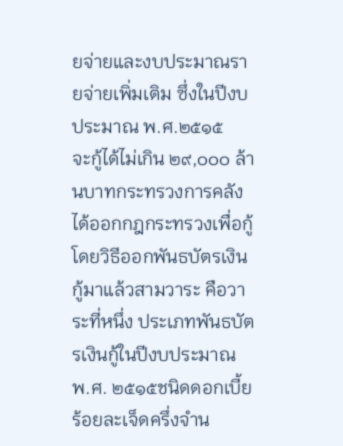ยจ่ายและงบประมาณรายจ่ายเพิ่มเติม ซึ่งในปีงบประมาณ พ.ศ.๒๕๑๕
จะกู้ได้ไม่เกิน ๒๙,๐๐๐ ล้านบาทกระทรวงการคลังได้ออกกฎกระทรวงเพื่อกู้โดยวิธีออกพันธบัตรเงินกู้มาแล้วสามวาระ คือวาระที่หนึ่ง ประเภทพันธบัตรเงินกู้ในปีงบประมาณ พ.ศ. ๒๕๑๕ชนิดดอกเบี้ยร้อยละเจ็ดครึ่งจำน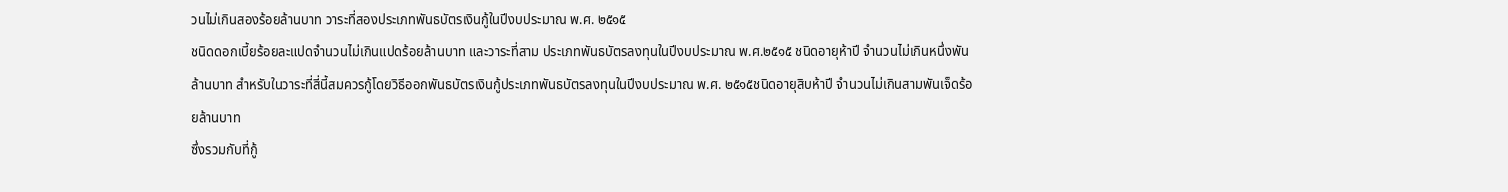วนไม่เกินสองร้อยล้านบาท วาระที่สองประเภทพันธบัตรเงินกู้ในปีงบประมาณ พ.ศ. ๒๕๑๕
ชนิดดอกเบี้ยร้อยละแปดจำนวนไม่เกินแปดร้อยล้านบาท และวาระที่สาม ประเภทพันธบัตรลงทุนในปีงบประมาณ พ.ศ.๒๕๑๕ ชนิดอายุห้าปี จำนวนไม่เกินหนึ่งพันล้านบาท สำหรับในวาระที่สี่นี้สมควรกู้โดยวิธีออกพันธบัตรเงินกู้ประเภทพันธบัตรลงทุนในปีงบประมาณ พ.ศ. ๒๕๑๕ชนิดอายุสิบห้าปี จำนวนไม่เกินสามพันเจ็ดร้อยล้านบาท
ซึ่งรวมกับที่กู้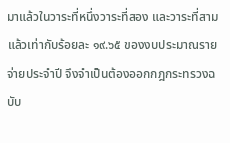มาแล้วในวาระที่หนึ่งวาระที่สอง และวาระที่สาม แล้วเท่ากับร้อยละ ๑๙.๖๕ ของงบประมาณรายจ่ายประจำปี จึงจำเป็นต้องออกกฎกระทรวงฉบับ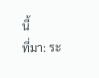นี้
ที่มา: ระ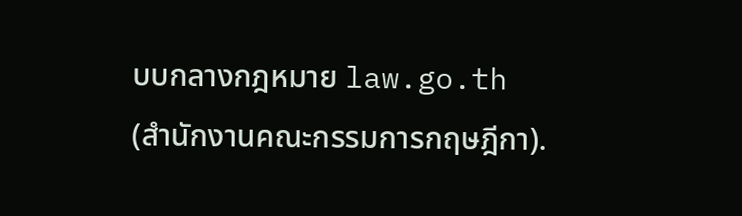บบกลางกฎหมาย law.go.th (สำนักงานคณะกรรมการกฤษฎีกา).